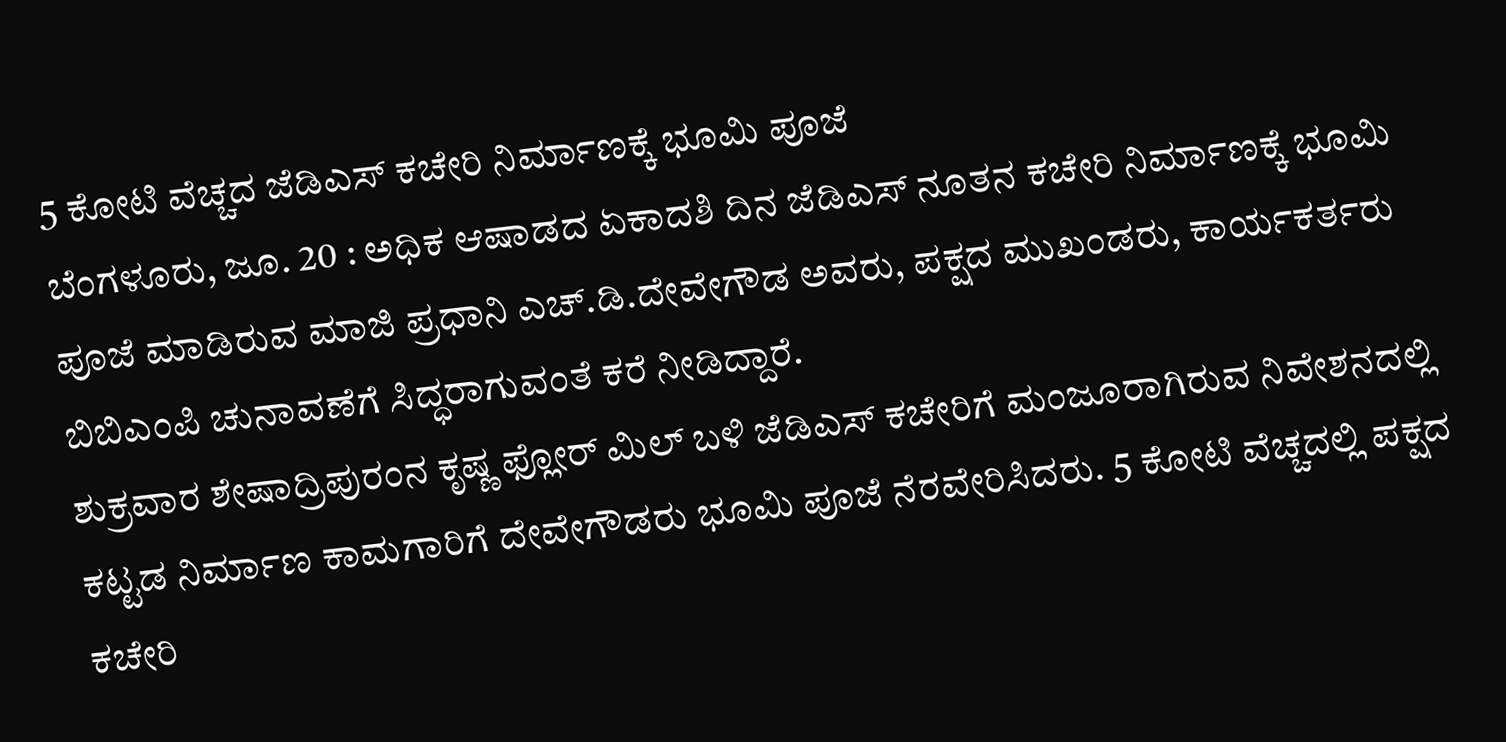5 ಕೋಟಿ ವೆಚ್ಚದ ಜೆಡಿಎಸ್ ಕಚೇರಿ ನಿರ್ಮಾಣಕ್ಕೆ ಭೂಮಿ ಪೂಜೆ
ಬೆಂಗಳೂರು, ಜೂ. 20 : ಅಧಿಕ ಆಷಾಡದ ಏಕಾದಶಿ ದಿನ ಜೆಡಿಎಸ್ ನೂತನ ಕಚೇರಿ ನಿರ್ಮಾಣಕ್ಕೆ ಭೂಮಿ ಪೂಜೆ ಮಾಡಿರುವ ಮಾಜಿ ಪ್ರಧಾನಿ ಎಚ್.ಡಿ.ದೇವೇಗೌಡ ಅವರು, ಪಕ್ಷದ ಮುಖಂಡರು, ಕಾರ್ಯಕರ್ತರು ಬಿಬಿಎಂಪಿ ಚುನಾವಣೆಗೆ ಸಿದ್ಧರಾಗುವಂತೆ ಕರೆ ನೀಡಿದ್ದಾರೆ.
ಶುಕ್ರವಾರ ಶೇಷಾದ್ರಿಪುರಂನ ಕೃಷ್ಣ ಫ್ಲೋರ್ ಮಿಲ್ ಬಳಿ ಜೆಡಿಎಸ್ ಕಚೇರಿಗೆ ಮಂಜೂರಾಗಿರುವ ನಿವೇಶನದಲ್ಲಿ ಕಟ್ಟಡ ನಿರ್ಮಾಣ ಕಾಮಗಾರಿಗೆ ದೇವೇಗೌಡರು ಭೂಮಿ ಪೂಜೆ ನೆರವೇರಿಸಿದರು. 5 ಕೋಟಿ ವೆಚ್ಚದಲ್ಲಿ ಪಕ್ಷದ ಕಚೇರಿ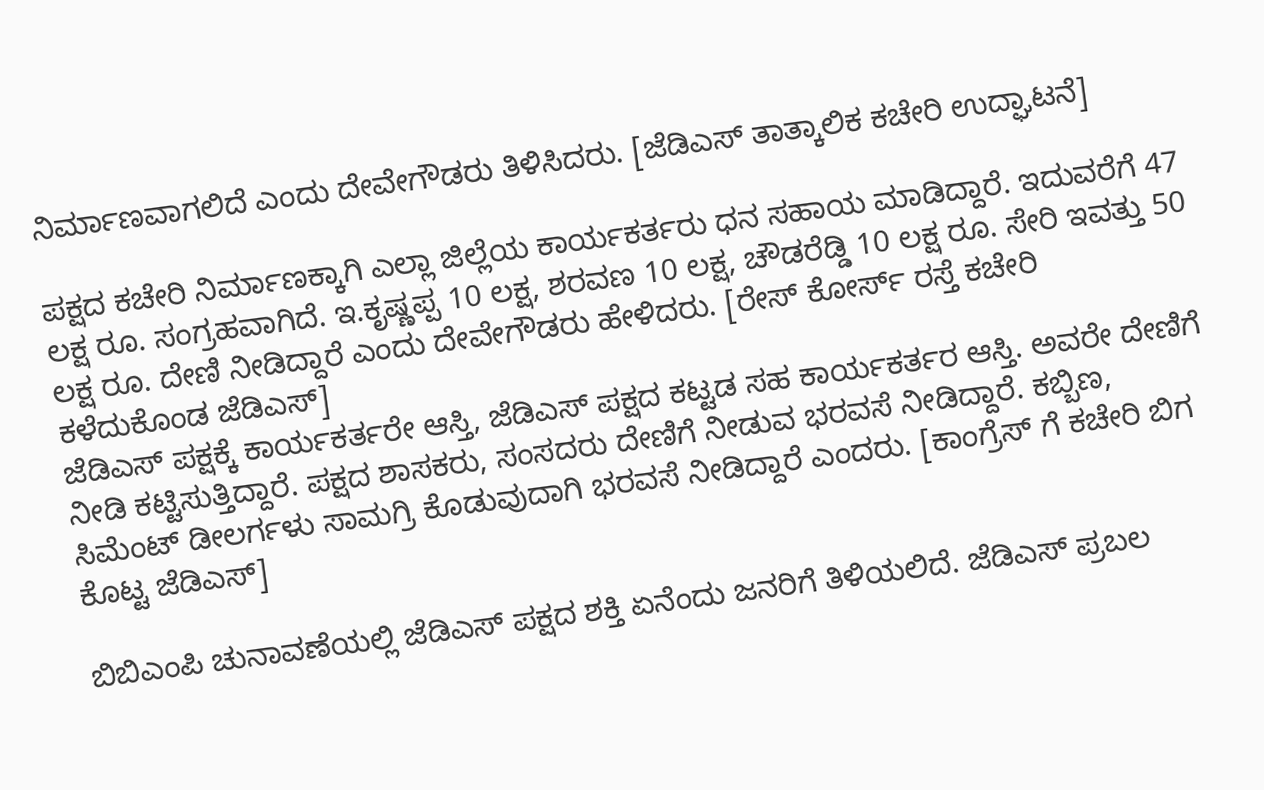ನಿರ್ಮಾಣವಾಗಲಿದೆ ಎಂದು ದೇವೇಗೌಡರು ತಿಳಿಸಿದರು. [ಜೆಡಿಎಸ್ ತಾತ್ಕಾಲಿಕ ಕಚೇರಿ ಉದ್ಘಾಟನೆ]

ಪಕ್ಷದ ಕಚೇರಿ ನಿರ್ಮಾಣಕ್ಕಾಗಿ ಎಲ್ಲಾ ಜಿಲ್ಲೆಯ ಕಾರ್ಯಕರ್ತರು ಧನ ಸಹಾಯ ಮಾಡಿದ್ದಾರೆ. ಇದುವರೆಗೆ 47 ಲಕ್ಷ ರೂ. ಸಂಗ್ರಹವಾಗಿದೆ. ಇ.ಕೃಷ್ಣಪ್ಪ 10 ಲಕ್ಷ, ಶರವಣ 10 ಲಕ್ಷ, ಚೌಡರೆಡ್ಡಿ 10 ಲಕ್ಷ ರೂ. ಸೇರಿ ಇವತ್ತು 50 ಲಕ್ಷ ರೂ. ದೇಣಿ ನೀಡಿದ್ದಾರೆ ಎಂದು ದೇವೇಗೌಡರು ಹೇಳಿದರು. [ರೇಸ್ ಕೋರ್ಸ್ ರಸ್ತೆ ಕಚೇರಿ ಕಳೆದುಕೊಂಡ ಜೆಡಿಎಸ್]
ಜೆಡಿಎಸ್ ಪಕ್ಷಕ್ಕೆ ಕಾರ್ಯಕರ್ತರೇ ಆಸ್ತಿ, ಜೆಡಿಎಸ್ ಪಕ್ಷದ ಕಟ್ಟಡ ಸಹ ಕಾರ್ಯಕರ್ತರ ಆಸ್ತಿ. ಅವರೇ ದೇಣಿಗೆ ನೀಡಿ ಕಟ್ಟಿಸುತ್ತಿದ್ದಾರೆ. ಪಕ್ಷದ ಶಾಸಕರು, ಸಂಸದರು ದೇಣಿಗೆ ನೀಡುವ ಭರವಸೆ ನೀಡಿದ್ದಾರೆ. ಕಬ್ಬಿಣ, ಸಿಮೆಂಟ್ ಡೀಲರ್ಗಳು ಸಾಮಗ್ರಿ ಕೊಡುವುದಾಗಿ ಭರವಸೆ ನೀಡಿದ್ದಾರೆ ಎಂದರು. [ಕಾಂಗ್ರೆಸ್ ಗೆ ಕಚೇರಿ ಬಿಗ ಕೊಟ್ಟ ಜೆಡಿಎಸ್]

ಬಿಬಿಎಂಪಿ ಚುನಾವಣೆಯಲ್ಲಿ ಜೆಡಿಎಸ್ ಪಕ್ಷದ ಶಕ್ತಿ ಏನೆಂದು ಜನರಿಗೆ ತಿಳಿಯಲಿದೆ. ಜೆಡಿಎಸ್ ಪ್ರಬಲ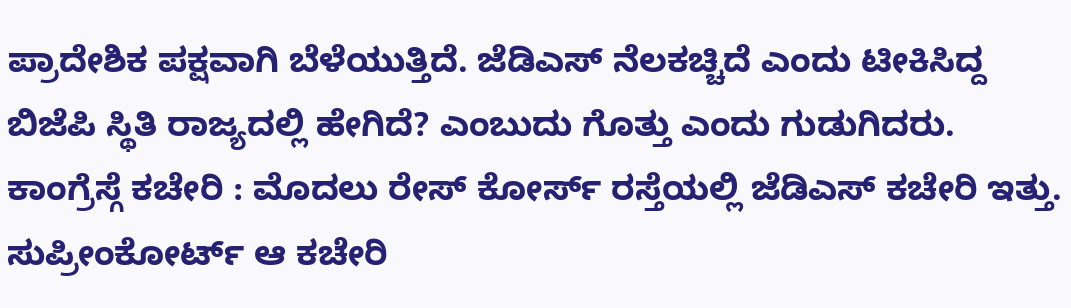ಪ್ರಾದೇಶಿಕ ಪಕ್ಷವಾಗಿ ಬೆಳೆಯುತ್ತಿದೆ. ಜೆಡಿಎಸ್ ನೆಲಕಚ್ಚಿದೆ ಎಂದು ಟೀಕಿಸಿದ್ದ ಬಿಜೆಪಿ ಸ್ಥಿತಿ ರಾಜ್ಯದಲ್ಲಿ ಹೇಗಿದೆ? ಎಂಬುದು ಗೊತ್ತು ಎಂದು ಗುಡುಗಿದರು.
ಕಾಂಗ್ರೆಸ್ಗೆ ಕಚೇರಿ : ಮೊದಲು ರೇಸ್ ಕೋರ್ಸ್ ರಸ್ತೆಯಲ್ಲಿ ಜೆಡಿಎಸ್ ಕಚೇರಿ ಇತ್ತು. ಸುಪ್ರೀಂಕೋರ್ಟ್ ಆ ಕಚೇರಿ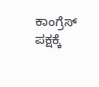ಕಾಂಗ್ರೆಸ್ ಪಕ್ಷಕ್ಕೆ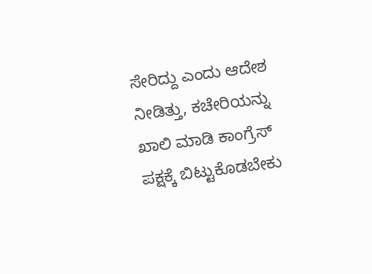ಸೇರಿದ್ದು ಎಂದು ಆದೇಶ ನೀಡಿತ್ತು, ಕಚೇರಿಯನ್ನು ಖಾಲಿ ಮಾಡಿ ಕಾಂಗ್ರೆಸ್ ಪಕ್ಷಕ್ಕೆ ಬಿಟ್ಟುಕೊಡಬೇಕು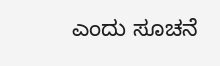ಎಂದು ಸೂಚನೆ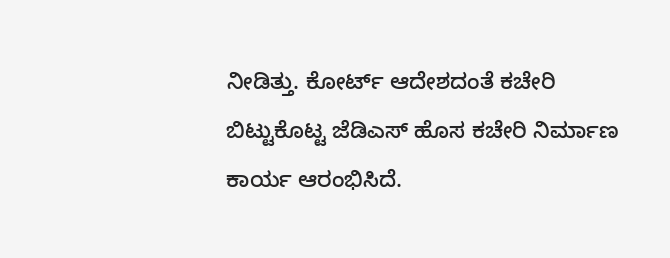ನೀಡಿತ್ತು. ಕೋರ್ಟ್ ಆದೇಶದಂತೆ ಕಚೇರಿ ಬಿಟ್ಟುಕೊಟ್ಟ ಜೆಡಿಎಸ್ ಹೊಸ ಕಚೇರಿ ನಿರ್ಮಾಣ ಕಾರ್ಯ ಆರಂಭಿಸಿದೆ.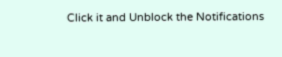Click it and Unblock the Notifications